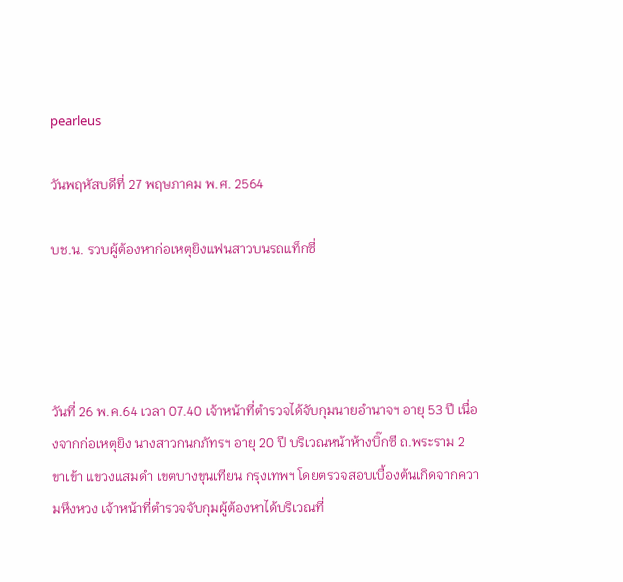pearleus

วันพฤหัสบดีที่ 27 พฤษภาคม พ.ศ. 2564

บช.น. รวบผู้ต้องหาก่อเหตุยิงแฟนสาวบนรถแท็กซี่




วันที่ 26 พ.ค.64 เวลา 07.40 เจ้าหน้าที่ตำรวจได้จับกุมนายอำนาจฯ อายุ 53 ปี เนื่องจากก่อเหตุยิง นางสาวกนกภัทรฯ อายุ 20 ปี บริเวณหน้าห้างบิ๊กซี ถ.พระราม 2 ขาเข้า แขวงแสมดำ เขตบางขุนเทียน กรุงเทพฯ โดยตรวจสอบเบื้องต้นเกิดจากความหึงหวง เจ้าหน้าที่ตำรวจจับกุมผู้ต้องหาได้บริเวณที่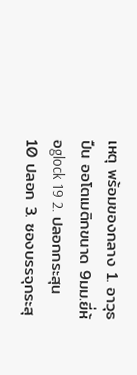เหตุ พร้อมของกลาง 1. อาวุธปืน ออโตเมติกขนาด 9มม.ยี่ห้อglock 19 2. ปลอกกระสุน 10 ปลอก 3. ซองบรรจุกระสุ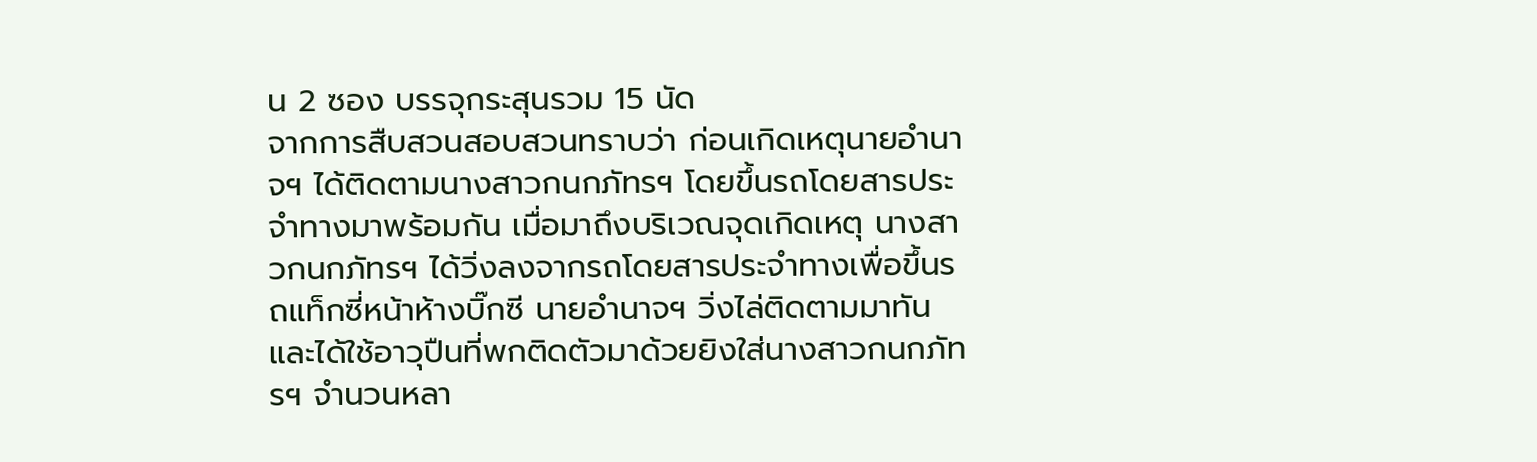น 2 ซอง บรรจุกระสุนรวม 15 นัด
จากการสืบสวนสอบสวนทราบว่า ก่อนเกิดเหตุนายอำนาจฯ ได้ติดตามนางสาวกนกภัทรฯ โดยขึ้นรถโดยสารประจำทางมาพร้อมกัน เมื่อมาถึงบริเวณจุดเกิดเหตุ นางสาวกนกภัทรฯ ได้วิ่งลงจากรถโดยสารประจำทางเพื่อขึ้นรถแท็กซี่หน้าห้างบิ๊กซี นายอำนาจฯ วิ่งไล่ติดตามมาทัน และได้ใช้อาวุปืนที่พกติดตัวมาด้วยยิงใส่นางสาวกนกภัทรฯ จำนวนหลา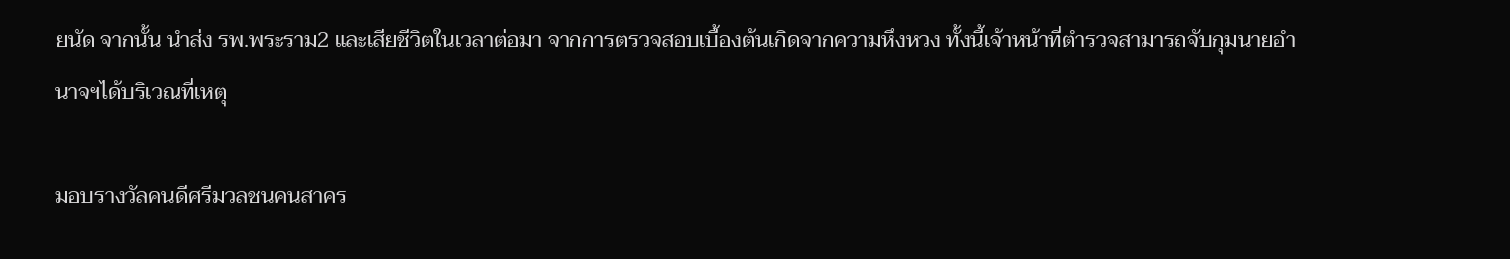ยนัด จากนั้น นำส่ง รพ.พระราม2 และเสียชีวิตในเวลาต่อมา จากการตรวจสอบเบื้องต้นเกิดจากความหึงหวง ทั้งนี้เจ้าหน้าที่ตำรวจสามารถจับกุมนายอำนาจฯได้บริเวณที่เหตุ

มอบรางวัลคนดีศรีมวลชนคนสาคร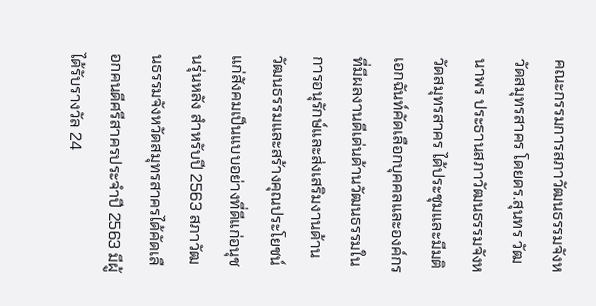คณะกรรมการสภาวัฒนธรรมจังหวัดสมุทรสาคร โดยดร.สุนทร วัฒนาพร ประธานสภาวัฒนธรรมจังหวัดสมุทรสาคร ได้ประชุมและมีมติเอกฉันท์คัดเลือกบุคคลและองค์กรที่มีผลงานดีเด่นด้านวัฒนธรรมในการอนุรักษ์และส่งเสริมงานด้านวัฒนธรรมและสร้างคุณประโยชน์แก่สังคมเป็นแบบอย่างที่ดีแก่อนุชนรุ่นหลัง สำหรับปี 2563 สภาวัฒนธรรมจังหวัดสมุทรสาครได้คัดเลือกคนดีศรีสาครประจำปี 2563 มีผู้ได้รับรางวัล 24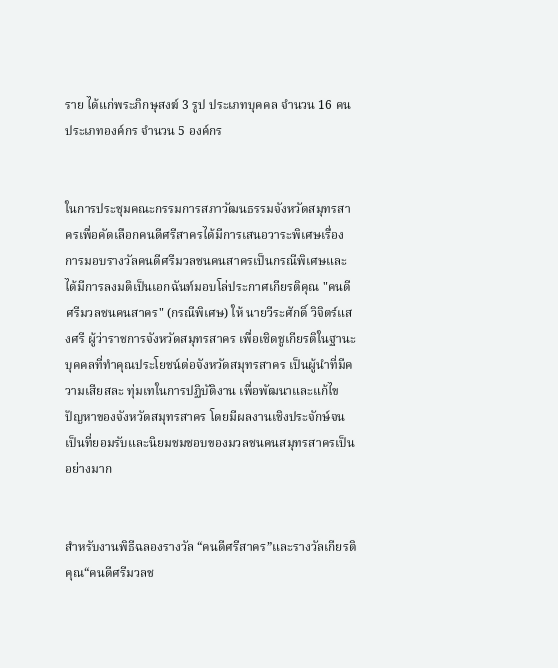ราย ได้แก่พระภิกษุสงฆ์ 3 รูป ประเภทบุคคล จำนวน 16 คน ประเภทองค์กร จำนวน 5 องค์กร


ในการประชุมคณะกรรมการสภาวัฒนธรรมจังหวัดสมุทรสาครเพื่อคัดเลือกคนดีศรีสาครได้มีการเสนอวาระพิเศษเรื่องการมอบรางวัลคนดีศรีมวลชนคนสาครเป็นกรณีพิเศษและได้มีการลงมติเป็นเอกฉันท์มอบโล่ประกาศเกียรติคุณ "คนดีศรีมวลชนคนสาคร" (กรณีพิเศษ) ให้ นายวีระศักดิ์ วิจิตร์แสงศรี ผู้ว่าราชการจังหวัดสมุทรสาคร เพื่อเชิดชูเกียรติในฐานะบุคคลที่ทำคุณประโยชน์ต่อจังหวัดสมุทรสาคร เป็นผู้นำที่มีความเสียสละ ทุ่มเทในการปฏิบัติงาน เพื่อพัฒนาและแก้ไขปัญหาของจังหวัดสมุทรสาคร โดยมีผลงานเชิงประจักษ์จนเป็นที่ยอมรับและนิยมชมชอบของมวลชนคนสมุทรสาครเป็นอย่างมาก


สำหรับงานพิธีฉลองรางวัล “คนดีศรีสาคร”และรางวัลเกียรติคุณ“คนดีศรีมวลช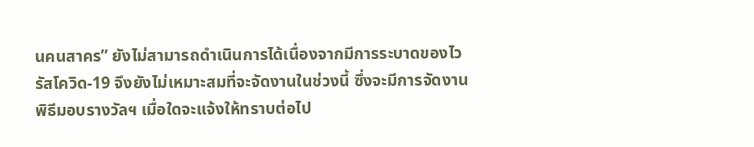นคนสาคร” ยังไม่สามารถดำเนินการได้เนื่องจากมีการระบาดของไวรัสโควิด-19 จึงยังไม่เหมาะสมที่จะจัดงานในช่วงนี้ ซึ่งจะมีการจัดงานพิธีมอบรางวัลฯ เมื่อใดจะแจ้งให้ทราบต่อไป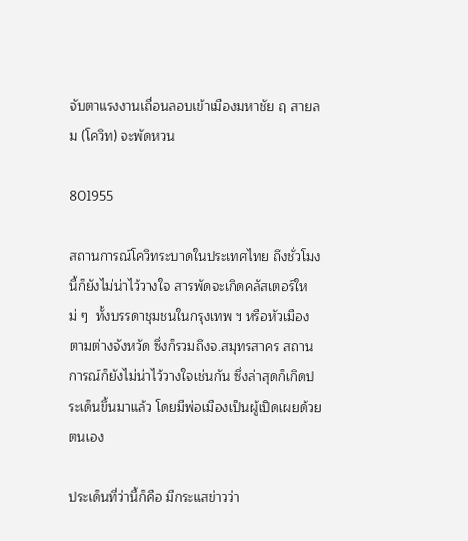จับตาแรงงานเถื่อนลอบเข้าเมืองมหาชัย ฤ สายลม (โควิท) จะพัดหวน

801955

สถานการณ์โควิทระบาดในประเทศไทย ถึงชั่วโมงนี้ก็ยังไม่น่าไว้วางใจ สารพัดจะเกิดคลัสเตอร์ใหม่ ๆ  ทั้งบรรดาชุมชนในกรุงเทพ ฯ หรือหัวเมืองตามต่างจังหวัด ซึ่งก็รวมถึงจ.สมุทรสาคร สถานการณ์ก็ยังไม่น่าไว้วางใจเช่นกัน ซึ่งล่าสุดก็เกิดประเด็นขึ้นมาแล้ว โดยมีพ่อเมืองเป็นผู้เปิดเผยด้วยตนเอง

ประเด็นที่ว่านี้ก็คือ มีกระแสข่าวว่า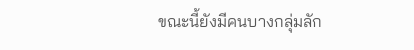ขณะนี้ยังมีคนบางกลุ่มลัก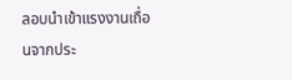ลอบนำเข้าแรงงานเถื่อนจากประ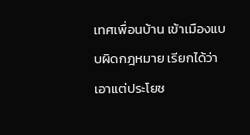เทศเพื่อนบ้าน เข้าเมืองแบบผิดกฎหมาย เรียกได้ว่า เอาแต่ประโยช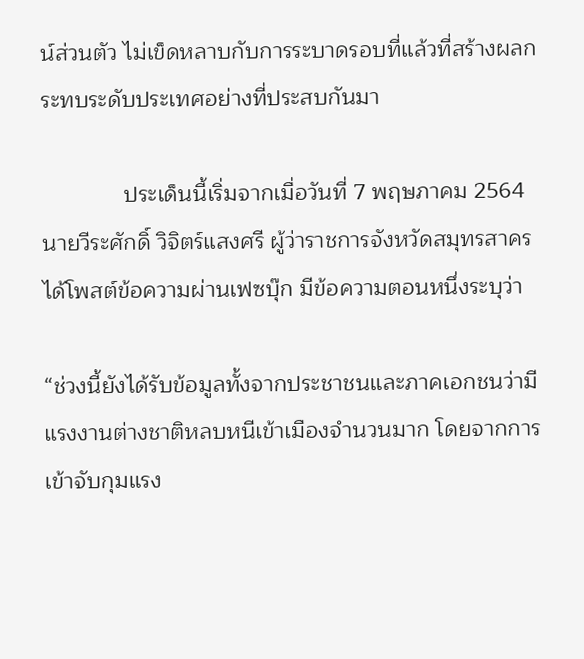น์ส่วนตัว ไม่เข็ดหลาบกับการระบาดรอบที่แล้วที่สร้างผลกระทบระดับประเทศอย่างที่ประสบกันมา

             ประเด็นนี้เริ่มจากเมื่อวันที่ 7 พฤษภาคม 2564 นายวีระศักดิ์ วิจิตร์แสงศรี ผู้ว่าราชการจังหวัดสมุทรสาคร ได้โพสต์ข้อความผ่านเฟซบุ๊ก มีข้อความตอนหนึ่งระบุว่า

“ช่วงนี้ยังได้รับข้อมูลทั้งจากประชาชนและภาคเอกชนว่ามีแรงงานต่างชาติหลบหนีเข้าเมืองจำนวนมาก โดยจากการเข้าจับกุมแรง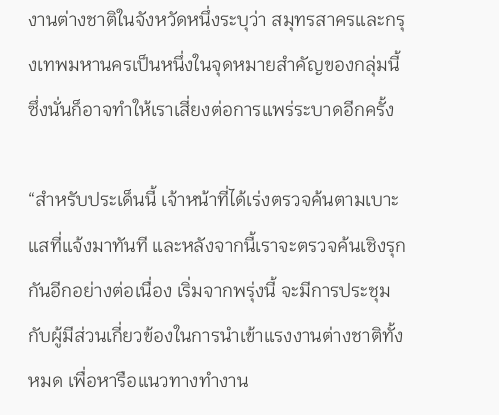งานต่างชาติในจังหวัดหนึ่งระบุว่า สมุทรสาครและกรุงเทพมหานครเป็นหนึ่งในจุดหมายสำคัญของกลุ่มนี้ ซึ่งนั่นก็อาจทำให้เราเสี่ยงต่อการแพร่ระบาดอีกครั้ง

“สำหรับประเด็นนี้ เจ้าหน้าที่ได้เร่งตรวจค้นตามเบาะแสที่แจ้งมาทันที และหลังจากนี้เราจะตรวจค้นเชิงรุกกันอีกอย่างต่อเนื่อง เริ่มจากพรุ่งนี้ จะมีการประชุมกับผู้มีส่วนเกี่ยวข้องในการนำเข้าแรงงานต่างชาติทั้งหมด เพื่อหารือแนวทางทำงาน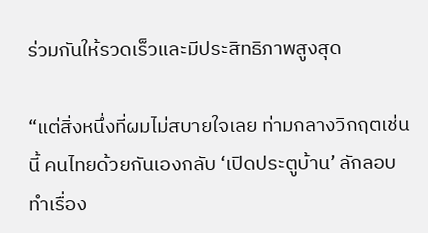ร่วมกันให้รวดเร็วและมีประสิทธิภาพสูงสุด

“แต่สิ่งหนึ่งที่ผมไม่สบายใจเลย ท่ามกลางวิกฤตเช่นนี้ คนไทยด้วยกันเองกลับ ‘เปิดประตูบ้าน’ ลักลอบทำเรื่อง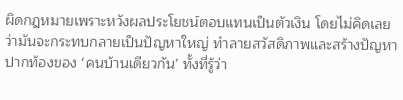ผิดกฎหมายเพราะหวังผลประโยชน์ตอบแทนเป็นตัวเงิน โดยไม่คิดเลยว่ามันจะกระทบกลายเป็นปัญหาใหญ่ ทำลายสวัสดิภาพและสร้างปัญหาปากท้องของ ‘คนบ้านเดียวกัน’ ทั้งที่รู้ว่า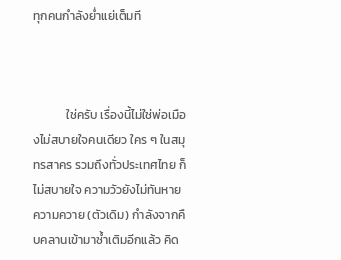ทุกคนกำลังย่ำแย่เต็มที



            ใช่ครับ เรื่องนี้ไม่ใช่พ่อเมืองไม่สบายใจคนเดียว ใคร ๆ ในสมุทรสาคร รวมถึงทั่วประเทศไทย ก็ไม่สบายใจ ความวัวยังไม่ทันหาย ความควาย (ตัวเดิม) กำลังจากคืบคลานเข้ามาซ้ำเติมอีกแล้ว คิด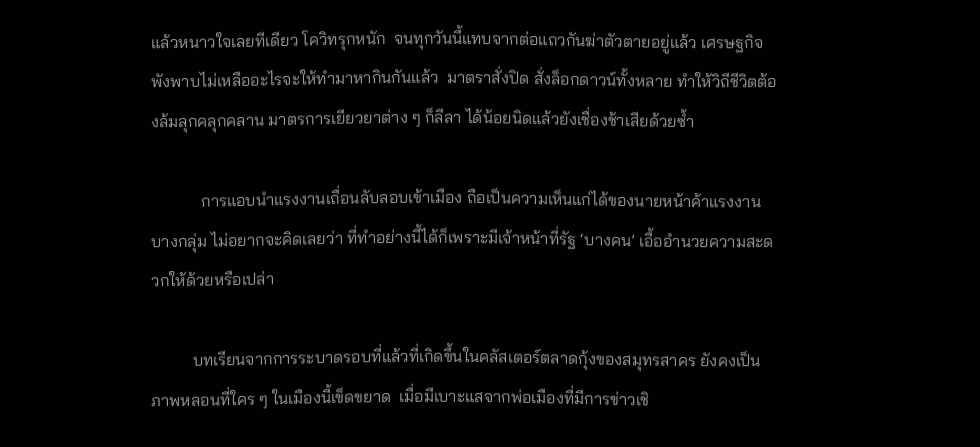แล้วหนาวใจเลยทีเดียว โควิทรุกหนัก  จนทุกวันนี้แทบจากต่อแถวกันฆ่าตัวตายอยู่แล้ว เศรษฐกิจ พังพาบไม่เหลืออะไรจะให้ทำมาหากินกันแล้ว  มาตราสั่งปิด สั่งล็อกดาวน์ทั้งหลาย ทำให้วิถีชีวิตต้องล้มลุกคลุกคลาน มาตรการเยียวยาต่าง ๆ ก็ลีลา ได้น้อยนิดแล้วยังเชื่องช้าเสียด้วยซ้ำ

            การแอบนำแรงงานเถื่อนลับลอบเข้าเมือง ถือเป็นความเห็นแก่ได้ของนายหน้าค้าแรงงานบางกลุ่ม ไม่อยากจะคิดเลยว่า ที่ทำอย่างนี้ได้ก็เพราะมีเจ้าหน้าที่รัฐ ‘บางคน’ เอื้ออำนวยความสะดวกให้ด้วยหรือเปล่า

          บทเรียนจากการระบาดรอบที่แล้วที่เกิดขึ้นในคลัสเตอร์ตลาดกุ้งของสมุทรสาคร ยังคงเป็นภาพหลอนที่ใคร ๆ ในเมืองนี้เข็ดขยาด  เมื่อมีเบาะแสจากพ่อเมืองที่มีการข่าวเชิ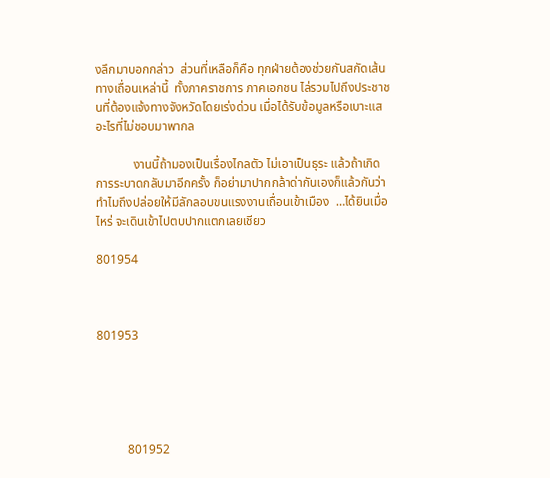งลึกมาบอกกล่าว  ส่วนที่เหลือก็คือ ทุกฝ่ายต้องช่วยกันสกัดเส้นทางเถื่อนเหล่านี้  ทั้งภาคราชการ ภาคเอกชน ไล่รวมไปถึงประชาชนที่ต้องแจ้งทางจังหวัดโดยเร่งด่วน เมื่อได้รับข้อมูลหรือเบาะแสอะไรที่ไม่ชอบมาพากล

            งานนี้ถ้ามองเป็นเรื่องไกลตัว ไม่เอาเป็นธุระ แล้วถ้าเกิดการระบาดกลับมาอีกครั้ง ก็อย่ามาปากกล้าด่ากันเองก็แล้วกันว่า ทำไมถึงปล่อยให้มีลักลอบขนแรงงานเถื่อนเข้าเมือง  …ได้ยินเมื่อไหร่ จะเดินเข้าไปตบปากแตกเลยเชียว

801954



801953





          801952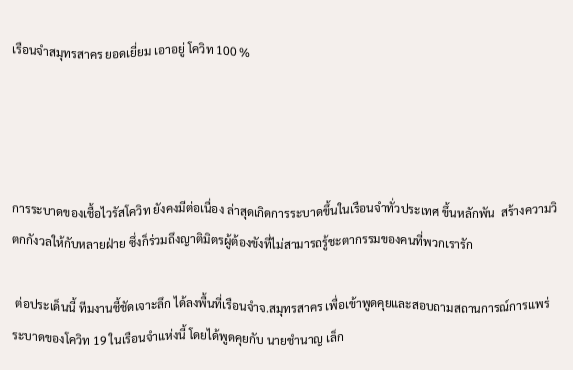เรือนจำสมุทรสาคร ยอดเยี่ยม เอาอยู่ โควิท 100 %




การระบาดของเชื้อไวรัสโควิท ยังคงมีต่อเนื่อง ล่าสุดเกิดการระบาดขึ้นในเรือนจำทั่วประเทศ ขึ้นหลักพัน  สร้างความวิตกกังวลให้กับหลายฝ่าย ซึ่งก็ร่วมถึงญาติมิตรผู้ต้องขังที่ไม่สามารถรู้ชะตากรรมของคนที่พวกเรารัก

 ต่อประเด็นนี้ ทีมงานชี้ชัดเจาะลึก ได้ลงพื้นที่เรือนจำจ.สมุทรสาคร เพื่อเข้าพูดคุยและสอบถามสถานการณ์การแพร่ระบาดของโควิท 19 ในเรือนจำแห่งนี้ โดยได้พูดคุยกับ นายชำนาญ เล็ก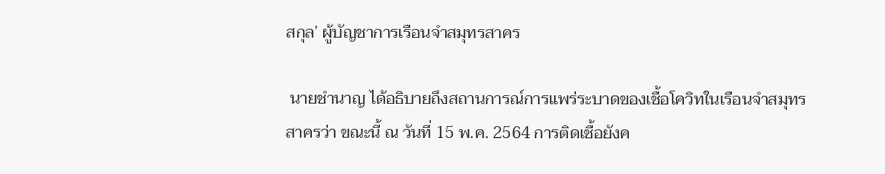สกุล’ ผู้บัญชาการเรือนจำสมุทรสาคร

 นายชำนาญ ได้อธิบายถึงสถานการณ์การแพร่ระบาดของเชื้อโควิทในเรือนจำสมุทรสาครว่า ขณะนี้ ณ วันที่ 15 พ.ค. 2564 การติดเชื้อยังค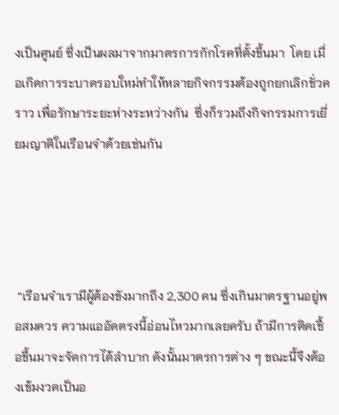งเป็นศูนย์ ซึ่งเป็นผลมาจากมาตรการกักโรคที่ตั้งขึ้นมา  โดย เมื่อเกิดการระบาดรอบใหม่ทำให้หลายกิจกรรมต้องถูกยกเลิกชั่วคราว เพื่อรักษาระยะห่างระหว่างกัน  ซึ่งก็รวมถึงกิจกรรมการเยี่ยมญาติในเรือนจำด้วยเช่นกัน




 “เรือนจำเรามีผู้ต้องขังมากถึง 2,300 คน ซึ่งเกินมาตรฐานอยู่พอสมควร ความแออัดตรงนี้อ่อนไหวมากเลยครับ ถ้ามีการติดเชื้อขึ้นมาจะจัดการได้ลำบาก ดังนั้นมาตรการต่าง ๆ ขณะนี้จึงต้องเข้มงวดเป็นอ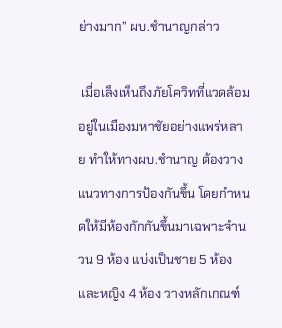ย่างมาก” ผบ.ชำนาญกล่าว

 เมื่อเล็งเห็นถึงภัยโควิทที่แวดล้อมอยู่ในเมืองมหาชัยอย่างแพร่หลาย ทำให้ทางผบ.ชำนาญ ต้องวางแนวทางการป้องกันขึ้น โดยกำหนดให้มีห้องกักกันขึ้นมาเฉพาะจำนวน 9 ห้อง แบ่งเป็นชาย 5 ห้อง และหญิง 4 ห้อง วางหลักเกณฑ์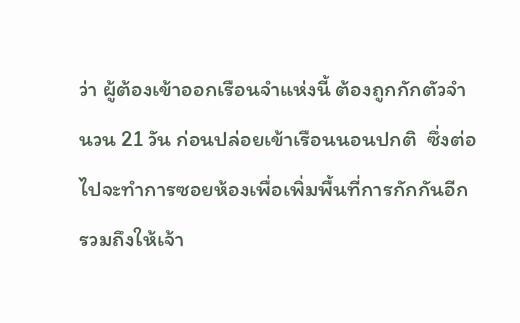ว่า ผู้ต้องเข้าออกเรือนจำแห่งนี้ ต้องถูกกักตัวจำนวน 21 วัน ก่อนปล่อยเข้าเรือนนอนปกติ  ซึ่งต่อไปจะทำการซอยห้องเพื่อเพิ่มพื้นที่การกักกันอีก รวมถึงให้เจ้า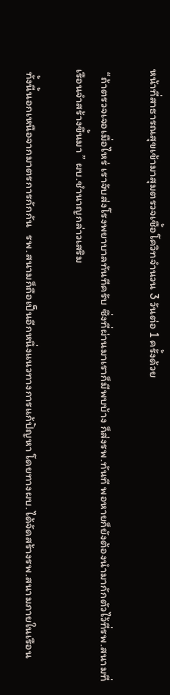หน้าที่สาธารณสุขเข้ามาสุมตรวจเชื้อโควิทจำนวน 3 วันต่อ 1 ครั้งด้วย

 “ถ้าตรวจเจอเมื่อไหร่ เราจับส่งโรงพยาบาลทันทีครับ ซึ่งที่ผ่านมาเราก็มีพบบ้าง ก็ส่งรพ.ทันที พอหายก็ยังต้องนำมากักตัวไว้ที่รพ.สนามที่เรือนจำสร้างขึ้นมา ” ผบ.ชำนาญกล่าวเสริม

 ทั้งนี้นอกเหนือจากมาตรการกักกัน   รพ.สนามก็ถือเป็นอีกหนึ่งแนวทางการแก้ปัญหา โดยทางผบ.ได้จัดสร้างรพ.สนามภายในเรือน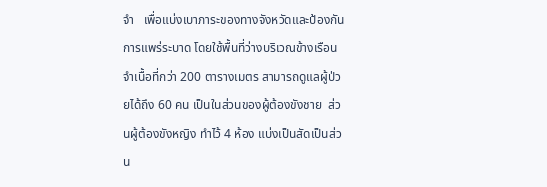จำ   เพื่อแบ่งเบาภาระของทางจังหวัดและป้องกันการแพร่ระบาด โดยใช้พื้นที่ว่างบริเวณข้างเรือนจำเนื้อที่กว่า 200 ตารางเมตร สามารถดูแลผู้ป่วยได้ถึง 60 คน เป็นในส่วนของผู้ต้องขังชาย  ส่วนผู้ต้องขังหญิง ทำไว้ 4 ห้อง แบ่งเป็นสัดเป็นส่วน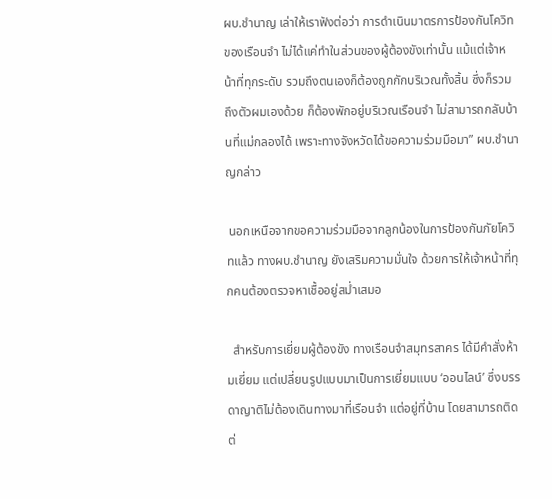ผบ.ชำนาญ เล่าให้เราฟังต่อว่า การดำเนินมาตรการป้องกันโควิทของเรือนจำ ไม่ได้แค่ทำในส่วนของผู้ต้องขังเท่านั้น แม้แต่เจ้าหน้าที่ทุกระดับ รวมถึงตนเองก็ต้องถูกกักบริเวณทั้งสิ้น ซึ่งก็รวมถึงตัวผมเองด้วย ก็ต้องพักอยู่บริเวณเรือนจำ ไม่สามารถกลับบ้านที่แม่กลองได้ เพราะทางจังหวัดได้ขอความร่วมมือมา” ผบ.ชำนาญกล่าว

 นอกเหนือจากขอความร่วมมือจากลูกน้องในการป้องกันภัยโควิทแล้ว ทางผบ.ชำนาญ ยังเสริมความมั่นใจ ด้วยการให้เจ้าหน้าที่ทุกคนต้องตรวจหาเชื้ออยู่สม่ำเสมอ

  สำหรับการเยี่ยมผู้ต้องขัง ทางเรือนจำสมุทรสาคร ได้มีคำสั่งห้ามเยี่ยม แต่เปลี่ยนรูปแบบมาเป็นการเยี่ยมแบบ ‘ออนไลน์’ ซึ่งบรรดาญาติไม่ต้องเดินทางมาที่เรือนจำ แต่อยู่ที่บ้าน โดยสามารถติดต่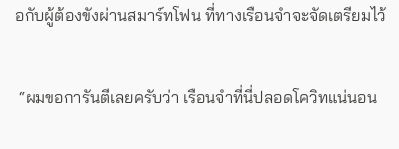อกับผู้ต้องขังผ่านสมาร์ทโฟน ที่ทางเรือนจำจะจัดเตรียมไว้

 “ผมขอการันตีเลยครับว่า เรือนจำที่นี่ปลอดโควิทแน่นอน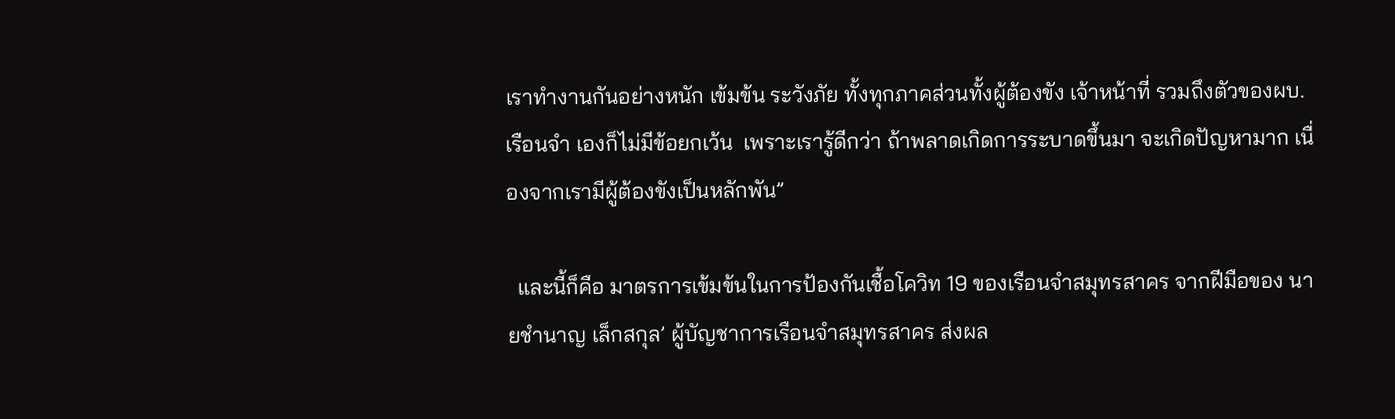เราทำงานกันอย่างหนัก เข้มข้น ระวังภัย ทั้งทุกภาคส่วนทั้งผู้ต้องขัง เจ้าหน้าที่ รวมถึงตัวของผบ.เรือนจำ เองก็ไม่มีข้อยกเว้น  เพราะเรารู้ดีกว่า ถ้าพลาดเกิดการระบาดขึ้นมา จะเกิดปัญหามาก เนื่องจากเรามีผู้ต้องขังเป็นหลักพัน”

  และนี้ก็คือ มาตรการเข้มข้นในการป้องกันเชื้อโควิท 19 ของเรือนจำสมุทรสาคร จากฝีมือของ นายชำนาญ เล็กสกุล’ ผู้บัญชาการเรือนจำสมุทรสาคร ส่งผล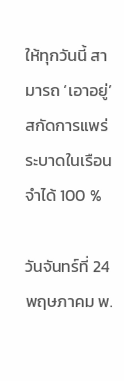ให้ทุกวันนี้ สามารถ ‘เอาอยู่’ สกัดการแพร่ระบาดในเรือนจำได้ 100 %

วันจันทร์ที่ 24 พฤษภาคม พ.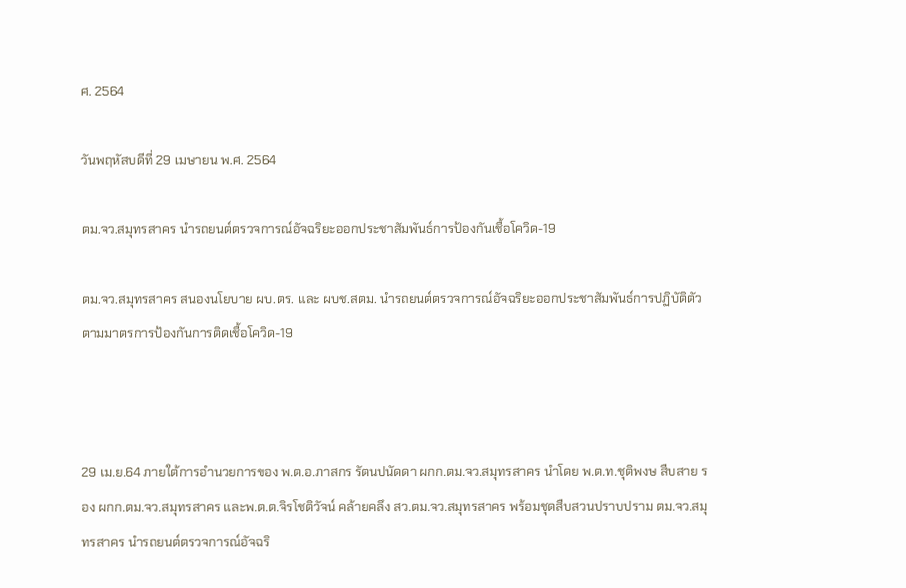ศ. 2564

วันพฤหัสบดีที่ 29 เมษายน พ.ศ. 2564

ตม.จว.สมุทรสาคร นำรถยนต์ตรวจการณ์อัจฉริยะออกประชาสัมพันธ์การป้องกันเชื้อโควิด-19

ตม.จว.สมุทรสาคร สนองนโยบาย ผบ.ตร. และ ผบช.สตม. นำรถยนต์ตรวจการณ์อัจฉริยะออกประชาสัมพันธ์การปฏิบัติตัวตามมาตรการป้องกันการติดเชื้อโควิด-19



29 เม.ย.64 ภายใต้การอำนวยการของ พ.ต.อ.ภาสกร รัตนปนัดดา ผกก.ตม.จว.สมุทรสาคร นำโดย พ.ต.ท.ชุติพงษ สืบสาย รอง ผกก.ตม.จว.สมุทรสาคร และพ.ต.ต.จิรโชติวัจน์ คล้ายคลึง สว.ตม.จว.สมุทรสาคร พร้อมชุดสืบสวนปราบปราม ตม.จว.สมุทรสาคร นำรถยนต์ตรวจการณ์อัจฉริ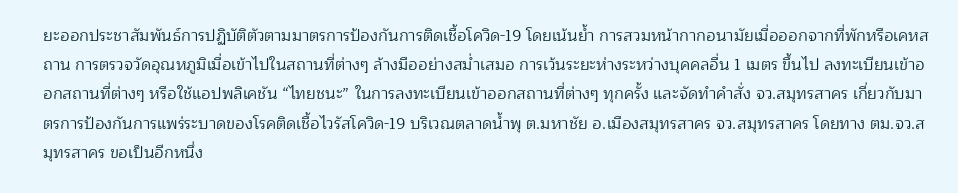ยะออกประชาสัมพันธ์การปฏิบัติตัวตามมาตรการป้องกันการติดเชื้อโควิด-19 โดยเน้นย้ำ การสวมหน้ากากอนามัยเมื่อออกจากที่พักหรือเคหสถาน การตรวจวัดอุณหภูมิเมื่อเข้าไปในสถานที่ต่างๆ ล้างมืออย่างสม่ำเสมอ การเว้นระยะห่างระหว่างบุคคลอื่น 1 เมตร ขึ้นไป ลงทะเบียนเข้าออกสถานที่ต่างๆ หรือใช้แอปพลิเคชัน “ไทยชนะ” ในการลงทะเบียนเข้าออกสถานที่ต่างๆ ทุกครั้ง และจัดทำคำสั่ง จว.สมุทรสาคร เกี่ยวกับมาตรการป้องกันการแพร่ระบาดของโรคติดเชื้อไวรัสโควิด-19 บริเวณตลาดน้ำพุ ต.มหาชัย อ.เมืองสมุทรสาคร จว.สมุทรสาคร โดยทาง ตม.จว.สมุทรสาคร ขอเป็นอีกหนึ่ง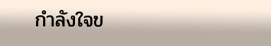กำลังใจข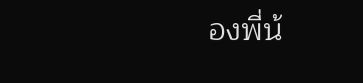องพี่น้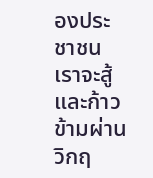องประชาชน เราจะสู้และก้าวข้ามผ่านวิกฤ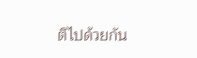ติไปด้วยกัน